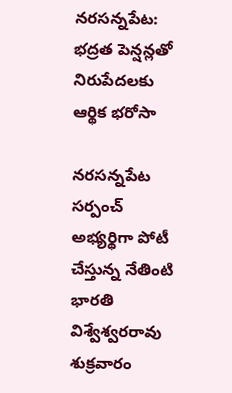నరసన్నపేట: భద్రత పెన్షన్లతో నిరుపేదలకు ఆర్థిక భరోసా

నరసన్నపేట సర్పంచ్ అభ్యర్థిగా పోటీ చేస్తున్న నేతింటి భారతి విశ్వేశ్వరరావు శుక్రవారం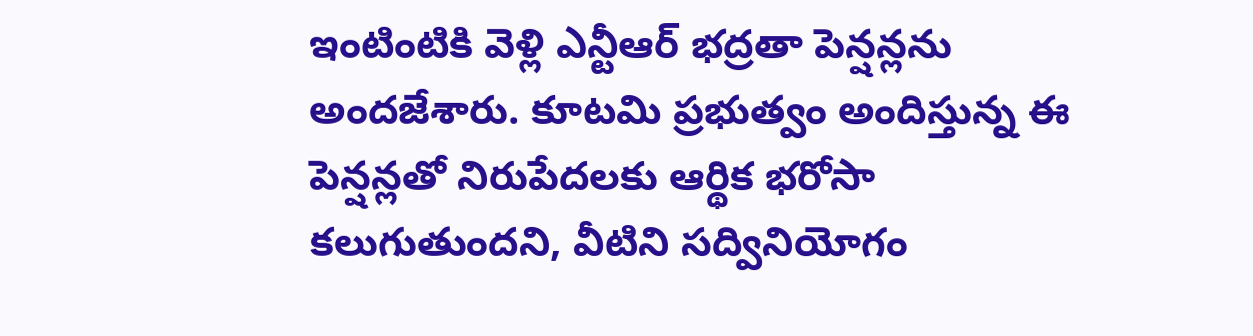ఇంటింటికి వెళ్లి ఎన్టీఆర్ భద్రతా పెన్షన్లను అందజేశారు. కూటమి ప్రభుత్వం అందిస్తున్న ఈ పెన్షన్లతో నిరుపేదలకు ఆర్థిక భరోసా కలుగుతుందని, వీటిని సద్వినియోగం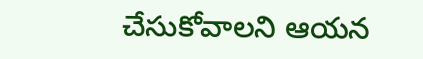చేసుకోవాలని ఆయన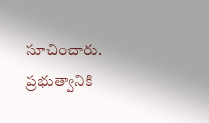సూచించారు. ప్రభుత్వానికి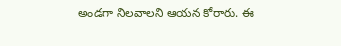అండగా నిలవాలని ఆయన కోరారు. ఈ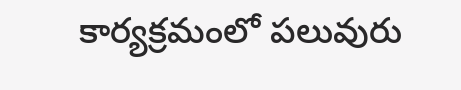కార్యక్రమంలో పలువురు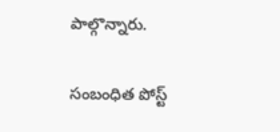పాల్గొన్నారు.

సంబంధిత పోస్ట్